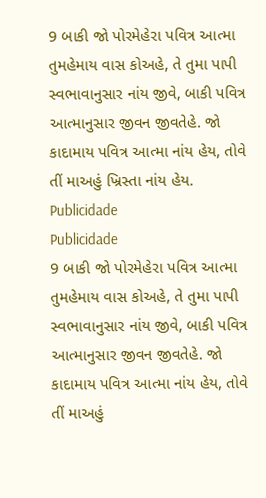9 બાકી જો પોરમેહેરા પવિત્ર આત્મા તુમહેમાય વાસ કોઅહે, તે તુમા પાપી સ્વભાવાનુસાર નાંય જીવે, બાકી પવિત્ર આત્માનુસાર જીવન જીવતેહે. જો કાદામાય પવિત્ર આત્મા નાંય હેય, તોવે તીં માઅહું ખ્રિસ્તા નાંય હેય.
Publicidade
Publicidade
9 બાકી જો પોરમેહેરા પવિત્ર આત્મા તુમહેમાય વાસ કોઅહે, તે તુમા પાપી સ્વભાવાનુસાર નાંય જીવે, બાકી પવિત્ર આત્માનુસાર જીવન જીવતેહે. જો કાદામાય પવિત્ર આત્મા નાંય હેય, તોવે તીં માઅહું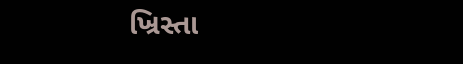ખ્રિસ્તા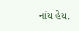નાંય હેય.